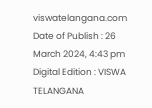viswatelangana.com
Date of Publish : 26 March 2024, 4:43 pm Digital Edition : VISWA TELANGANA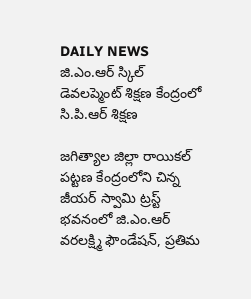DAILY NEWS
జి.ఎం.ఆర్ స్కిల్ డెవలప్మెంట్ శిక్షణ కేంద్రంలో సి.పి.ఆర్ శిక్షణ

జగిత్యాల జిల్లా రాయికల్ పట్టణ కేంద్రంలోని చిన్న జీయర్ స్వామి ట్రస్ట్ భవనంలో జి.ఎం.ఆర్ వరలక్ష్మి ఫౌండేషన్, ప్రతిమ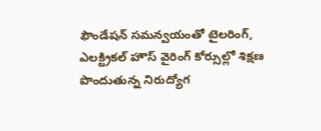ఫౌండేషన్ సమన్వయంతో టైలరింగ్, ఎలక్ట్రికల్ హౌస్ వైరింగ్ కోర్సుల్లో శిక్షణ పొందుతున్న నిరుద్యోగ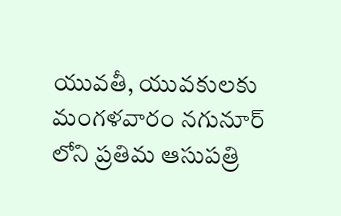యువతీ, యువకులకు మంగళవారం నగునూర్ లోని ప్రతిమ ఆసుపత్రి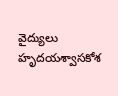వైద్యులు హృదయశ్వాసకోశ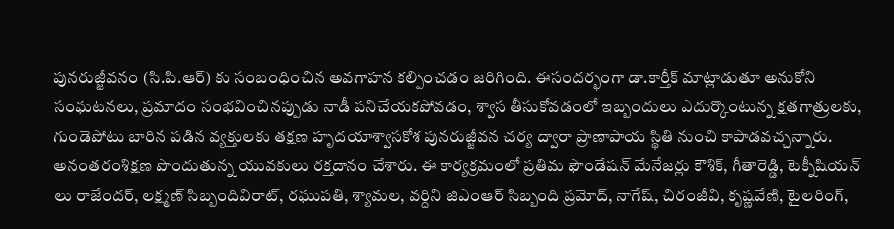పునరుజ్జీవనం (సి.పి.ఆర్) కు సంబంధించిన అవగాహన కల్పించడం జరిగింది. ఈసందర్భంగా డా.కార్తీక్ మాట్లాడుతూ అనుకోని సంఘటనలు, ప్రమాదం సంభవించినప్పుడు నాడీ పనిచేయకపోవడం, శ్వాస తీసుకోవడంలో ఇబ్బందులు ఎదుర్కొంటున్న క్షతగాత్రులకు, గుండెపోటు బారిన పడిన వ్యక్తులకు తక్షణ హృదయాశ్వాసకోశ పునరుజ్జీవన చర్య ద్వారా ప్రాణాపాయ స్థితి నుంచి కాపాడవచ్చన్నారు. అనంతరంశిక్షణ పొందుతున్న యువకులు రక్తదానం చేశారు. ఈ కార్యక్రమంలో ప్రతిమ ఫౌండేషన్ మేనేజర్లు కౌశిక్, గీతారెడ్డి, టెక్నీషియన్ లు రాజేందర్, లక్ష్మణ్ సిబ్బందివిరాట్, రఘుపతి, శ్యామల, వర్దిని జిఎంఆర్ సిబ్బంది ప్రమోద్, నాగేష్, చిరంజీవి, కృష్ణవేణి, టైలరింగ్,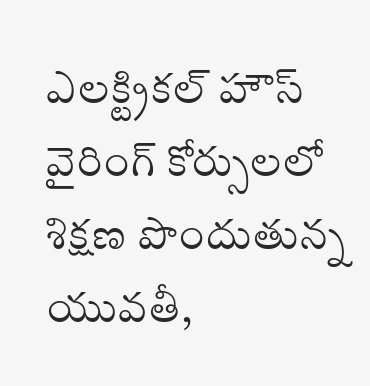ఎలక్ట్రికల్ హౌస్ వైరింగ్ కోర్సులలో శిక్షణ పొందుతున్న యువతీ,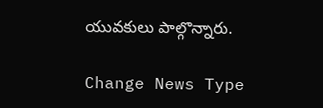యువకులు పాల్గొన్నారు.

Change News Type